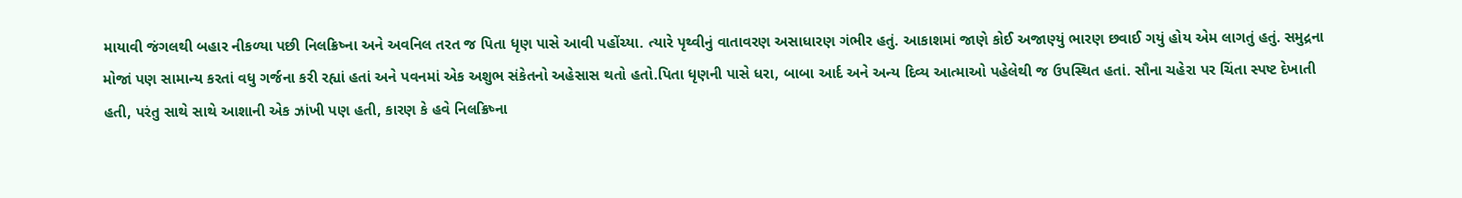માયાવી જંગલથી બહાર નીકળ્યા પછી નિલક્રિષ્ના અને અવનિલ તરત જ પિતા ધૃણ પાસે આવી પહોંચ્યા. ત્યારે પૃથ્વીનું વાતાવરણ અસાધારણ ગંભીર હતું. આકાશમાં જાણે કોઈ અજાણ્યું ભારણ છવાઈ ગયું હોય એમ લાગતું હતું. સમુદ્રના મોજાં પણ સામાન્ય કરતાં વધુ ગર્જના કરી રહ્યાં હતાં અને પવનમાં એક અશુભ સંકેતનો અહેસાસ થતો હતો.પિતા ધૃણની પાસે ધરા, બાબા આર્દ અને અન્ય દિવ્ય આત્માઓ પહેલેથી જ ઉપસ્થિત હતાં. સૌના ચહેરા પર ચિંતા સ્પષ્ટ દેખાતી હતી, પરંતુ સાથે સાથે આશાની એક ઝાંખી પણ હતી, કારણ કે હવે નિલક્રિષ્ના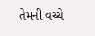તેમની વચ્ચે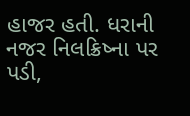હાજર હતી. ધરાની નજર નિલક્રિષ્ના પર પડી,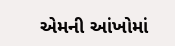એમની આંખોમાં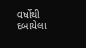વર્ષોથી દબાયેલા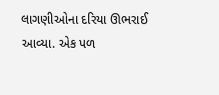લાગણીઓના દરિયા ઊભરાઈ આવ્યા. એક પળ